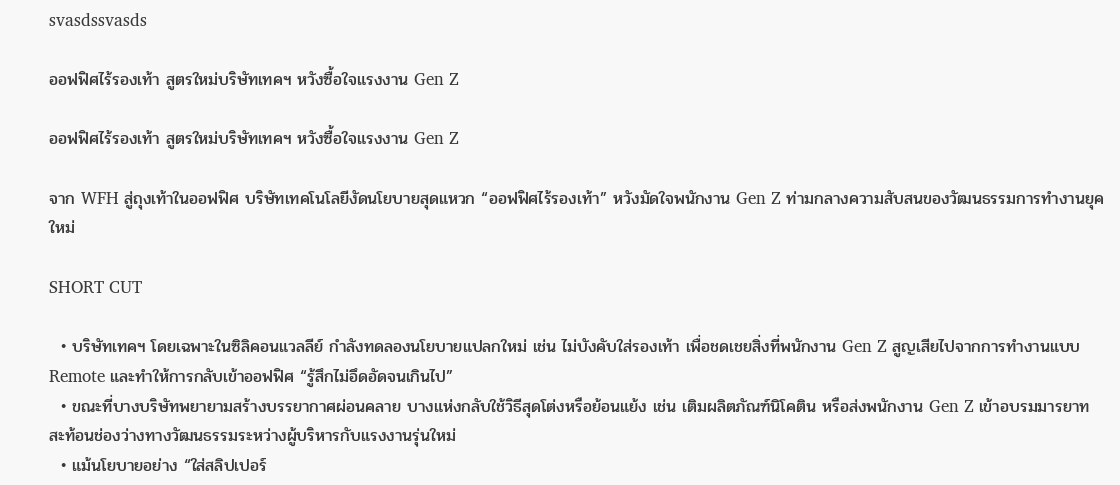svasdssvasds

ออฟฟิศไร้รองเท้า สูตรใหม่บริษัทเทคฯ หวังซื้อใจแรงงาน Gen Z

ออฟฟิศไร้รองเท้า สูตรใหม่บริษัทเทคฯ หวังซื้อใจแรงงาน Gen Z

จาก WFH สู่ถุงเท้าในออฟฟิศ บริษัทเทคโนโลยีงัดนโยบายสุดแหวก “ออฟฟิศไร้รองเท้า” หวังมัดใจพนักงาน Gen Z ท่ามกลางความสับสนของวัฒนธรรมการทำงานยุคใหม่

SHORT CUT

  • บริษัทเทคฯ โดยเฉพาะในซิลิคอนแวลลีย์ กำลังทดลองนโยบายแปลกใหม่ เช่น ไม่บังคับใส่รองเท้า เพื่อชดเชยสิ่งที่พนักงาน Gen Z สูญเสียไปจากการทำงานแบบ Remote และทำให้การกลับเข้าออฟฟิศ “รู้สึกไม่อึดอัดจนเกินไป”
  • ขณะที่บางบริษัทพยายามสร้างบรรยากาศผ่อนคลาย บางแห่งกลับใช้วิธีสุดโต่งหรือย้อนแย้ง เช่น เติมผลิตภัณฑ์นิโคติน หรือส่งพนักงาน Gen Z เข้าอบรมมารยาท สะท้อนช่องว่างทางวัฒนธรรมระหว่างผู้บริหารกับแรงงานรุ่นใหม่
  • แม้นโยบายอย่าง “ใส่สลิปเปอร์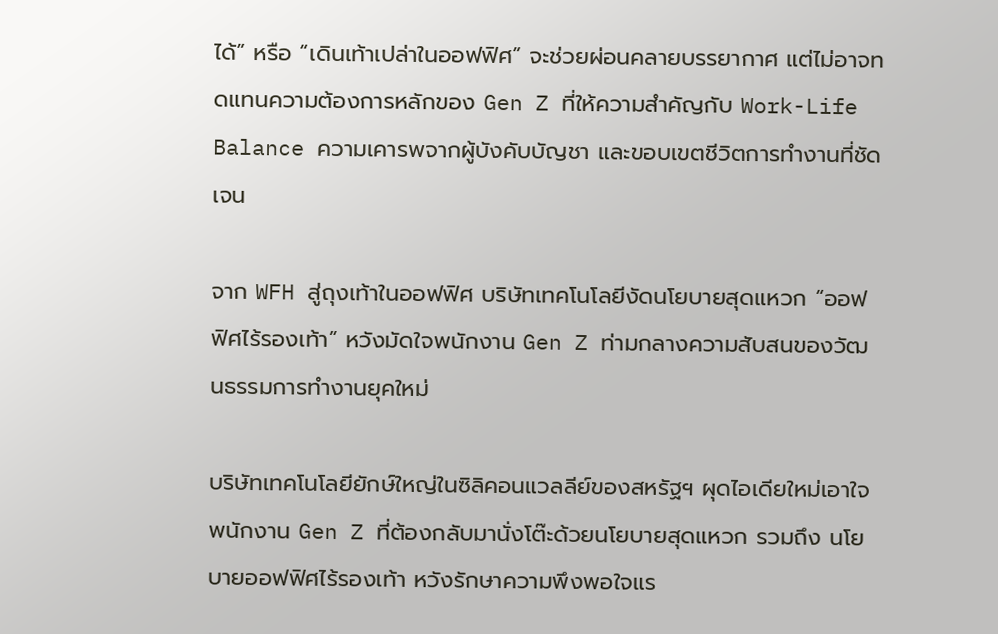ได้” หรือ “เดินเท้าเปล่าในออฟฟิศ” จะช่วยผ่อนคลายบรรยากาศ แต่ไม่อาจทดแทนความต้องการหลักของ Gen Z ที่ให้ความสำคัญกับ Work-Life Balance ความเคารพจากผู้บังคับบัญชา และขอบเขตชีวิตการทำงานที่ชัดเจน

จาก WFH สู่ถุงเท้าในออฟฟิศ บริษัทเทคโนโลยีงัดนโยบายสุดแหวก “ออฟฟิศไร้รองเท้า” หวังมัดใจพนักงาน Gen Z ท่ามกลางความสับสนของวัฒนธรรมการทำงานยุคใหม่

บริษัทเทคโนโลยียักษ์ใหญ่ในซิลิคอนแวลลีย์ของสหรัฐฯ ผุดไอเดียใหม่เอาใจพนักงาน Gen Z ที่ต้องกลับมานั่งโต๊ะด้วยนโยบายสุดแหวก รวมถึง นโยบายออฟฟิศไร้รองเท้า หวังรักษาความพึงพอใจแร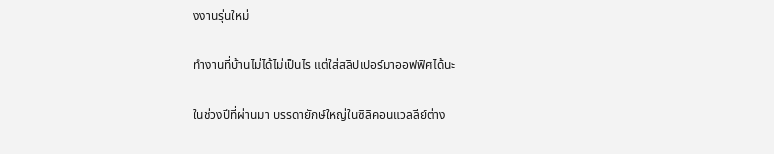งงานรุ่นใหม่

ทำงานที่บ้านไม่ได้ไม่เป็นไร แต่ใส่สลิปเปอร์มาออฟฟิศได้นะ

ในช่วงปีที่ผ่านมา บรรดายักษ์ใหญ่ในซิลิคอนแวลลีย์ต่าง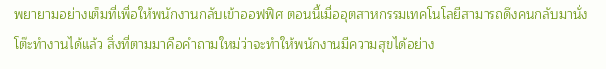พยายามอย่างเต็มที่เพื่อให้พนักงานกลับเข้าออฟฟิศ ตอนนี้เมื่ออุตสาหกรรมเทคโนโลยีสามารถดึงคนกลับมานั่งโต๊ะทำงานได้แล้ว สิ่งที่ตามมาคือคำถามใหม่ว่าจะทำให้พนักงานมีความสุขได้อย่าง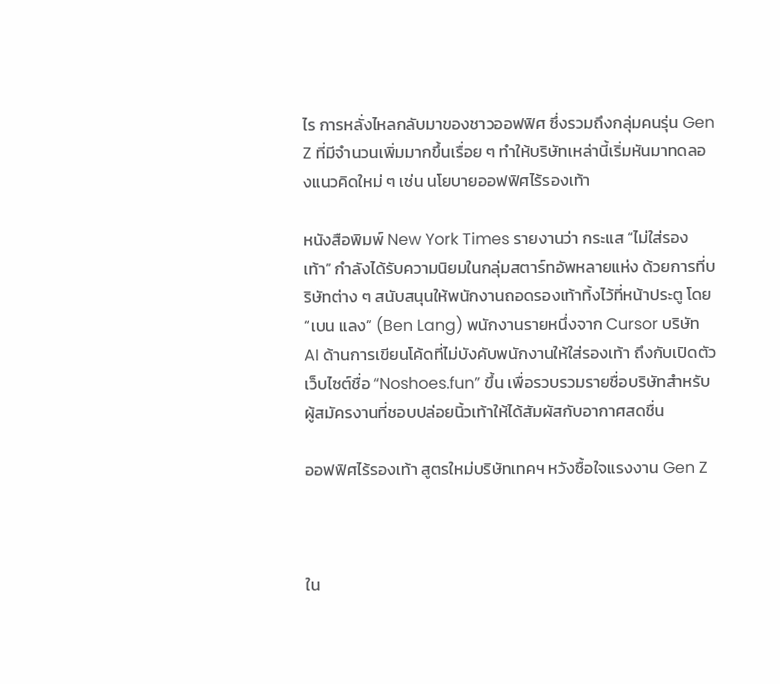ไร การหลั่งไหลกลับมาของชาวออฟฟิศ ซึ่งรวมถึงกลุ่มคนรุ่น Gen Z ที่มีจำนวนเพิ่มมากขึ้นเรื่อย ๆ ทำให้บริษัทเหล่านี้เริ่มหันมาทดลองแนวคิดใหม่ ๆ เช่น นโยบายออฟฟิศไร้รองเท้า

หนังสือพิมพ์ New York Times รายงานว่า กระแส “ไม่ใส่รองเท้า” กำลังได้รับความนิยมในกลุ่มสตาร์ทอัพหลายแห่ง ด้วยการที่บริษัทต่าง ๆ สนับสนุนให้พนักงานถอดรองเท้าทิ้งไว้ที่หน้าประตู โดย “เบน แลง” (Ben Lang) พนักงานรายหนึ่งจาก Cursor บริษัท AI ด้านการเขียนโค้ดที่ไม่บังคับพนักงานให้ใส่รองเท้า ถึงกับเปิดตัวเว็บไซต์ชื่อ “Noshoes.fun” ขึ้น เพื่อรวบรวมรายชื่อบริษัทสำหรับผู้สมัครงานที่ชอบปล่อยนิ้วเท้าให้ได้สัมผัสกับอากาศสดชื่น

ออฟฟิศไร้รองเท้า สูตรใหม่บริษัทเทคฯ หวังซื้อใจแรงงาน Gen Z



ใน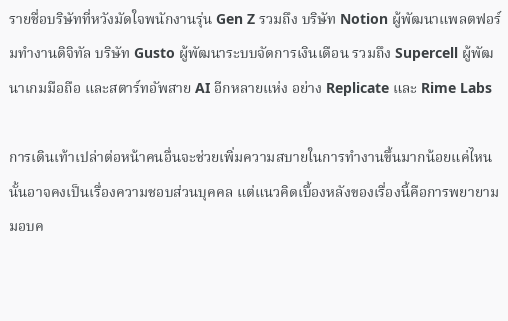รายชื่อบริษัทที่หวังมัดใจพนักงานรุ่น Gen Z รวมถึง บริษัท Notion ผู้พัฒนาแพลตฟอร์มทำงานดิจิทัล บริษัท Gusto ผู้พัฒนาระบบจัดการเงินเดือน รวมถึง Supercell ผู้พัฒนาเกมมือถือ และสตาร์ทอัพสาย AI อีกหลายแห่ง อย่าง Replicate และ Rime Labs

การเดินเท้าเปล่าต่อหน้าคนอื่นจะช่วยเพิ่มความสบายในการทำงานขึ้นมากน้อยแค่ไหนนั้นอาจคงเป็นเรื่องความชอบส่วนบุคคล แต่แนวคิดเบื้องหลังของเรื่องนี้คือการพยายามมอบค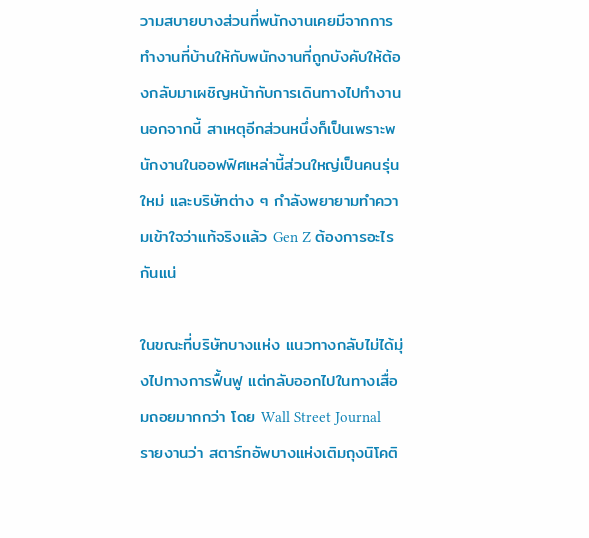วามสบายบางส่วนที่พนักงานเคยมีจากการทำงานที่บ้านให้กับพนักงานที่ถูกบังคับให้ต้องกลับมาเผชิญหน้ากับการเดินทางไปทำงาน นอกจากนี้ สาเหตุอีกส่วนหนึ่งก็เป็นเพราะพนักงานในออฟฟิศเหล่านี้ส่วนใหญ่เป็นคนรุ่นใหม่ และบริษัทต่าง ๆ กำลังพยายามทำความเข้าใจว่าแท้จริงแล้ว Gen Z ต้องการอะไรกันแน่

ในขณะที่บริษัทบางแห่ง แนวทางกลับไม่ได้มุ่งไปทางการฟื้นฟู แต่กลับออกไปในทางเสื่อมถอยมากกว่า โดย Wall Street Journal รายงานว่า สตาร์ทอัพบางแห่งเติมถุงนิโคติ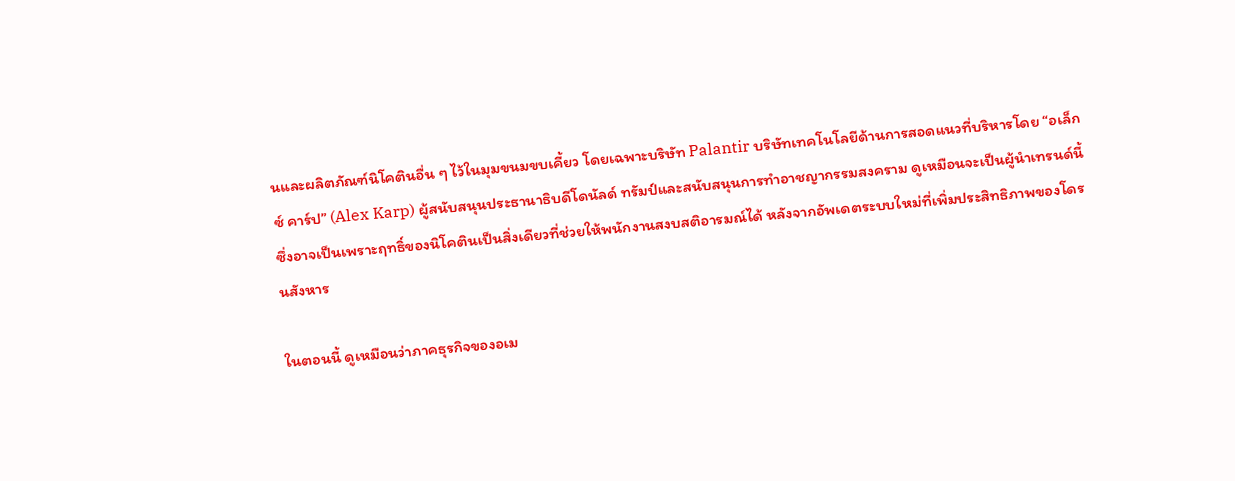นและผลิตภัณฑ์นิโคตินอื่น ๆ ไว้ในมุมขนมขบเคี้ยว โดยเฉพาะบริษัท Palantir บริษัทเทคโนโลยีด้านการสอดแนวที่บริหารโดย “อเล็กซ์ คาร์ป” (Alex Karp) ผู้สนับสนุนประธานาธิบดีโดนัลด์ ทรัมป์และสนับสนุนการทำอาชญากรรมสงคราม ดูเหมือนจะเป็นผู้นำเทรนด์นี้ ซึ่งอาจเป็นเพราะฤทธิ์ของนิโคตินเป็นสิ่งเดียวที่ช่วยให้พนักงานสงบสติอารมณ์ได้ หลังจากอัพเดตระบบใหม่ที่เพิ่มประสิทธิภาพของโดรนสังหาร

ในตอนนี้ ดูเหมือนว่าภาคธุรกิจของอเม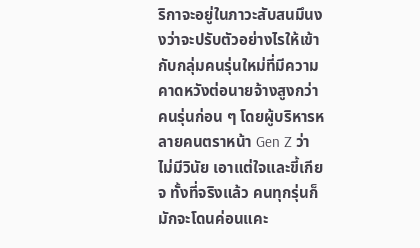ริกาจะอยู่ในภาวะสับสนมึนงงว่าจะปรับตัวอย่างไรให้เข้ากับกลุ่มคนรุ่นใหม่ที่มีความคาดหวังต่อนายจ้างสูงกว่าคนรุ่นก่อน ๆ โดยผู้บริหารหลายคนตราหน้า Gen Z ว่า ไม่มีวินัย เอาแต่ใจและขี้เกียจ ทั้งที่จริงแล้ว คนทุกรุ่นก็มักจะโดนค่อนแคะ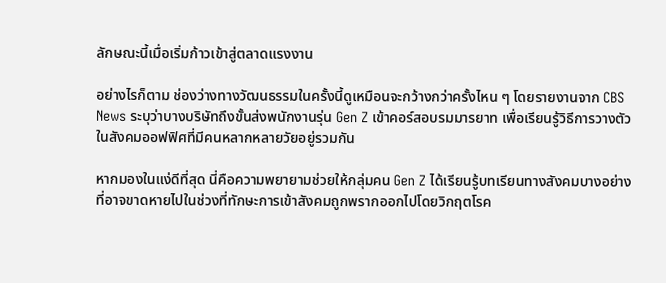ลักษณะนี้เมื่อเริ่มก้าวเข้าสู่ตลาดแรงงาน

อย่างไรก็ตาม ช่องว่างทางวัฒนธรรมในครั้งนี้ดูเหมือนจะกว้างกว่าครั้งไหน ๆ โดยรายงานจาก CBS News ระบุว่าบางบริษัทถึงขั้นส่งพนักงานรุ่น Gen Z เข้าคอร์สอบรมมารยาท เพื่อเรียนรู้วิธีการวางตัวในสังคมออฟฟิศที่มีคนหลากหลายวัยอยู่รวมกัน

หากมองในแง่ดีที่สุด นี่คือความพยายามช่วยให้กลุ่มคน Gen Z ได้เรียนรู้บทเรียนทางสังคมบางอย่างที่อาจขาดหายไปในช่วงที่ทักษะการเข้าสังคมถูกพรากออกไปโดยวิกฤตโรค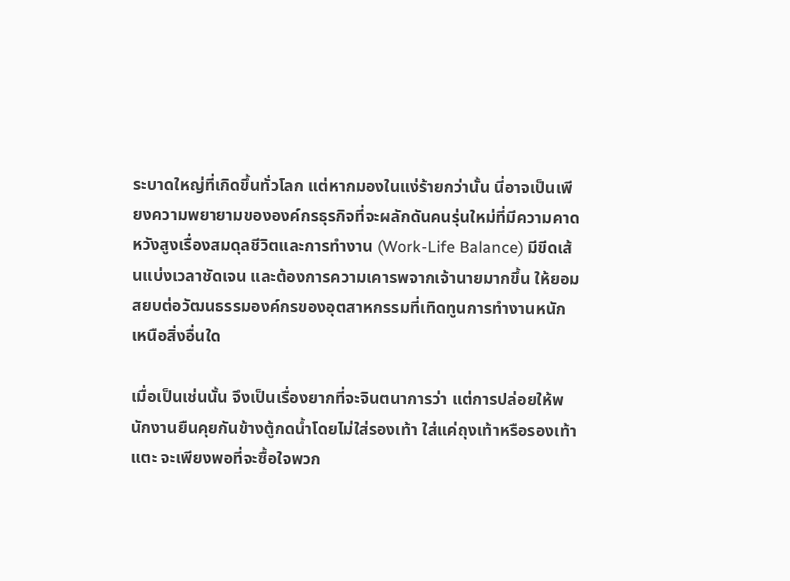ระบาดใหญ่ที่เกิดขึ้นทั่วโลก แต่หากมองในแง่ร้ายกว่านั้น นี่อาจเป็นเพียงความพยายามขององค์กรธุรกิจที่จะผลักดันคนรุ่นใหม่ที่มีความคาดหวังสูงเรื่องสมดุลชีวิตและการทำงาน (Work-Life Balance) มีขีดเส้นแบ่งเวลาชัดเจน และต้องการความเคารพจากเจ้านายมากขึ้น ให้ยอมสยบต่อวัฒนธรรมองค์กรของอุตสาหกรรมที่เทิดทูนการทำงานหนักเหนือสิ่งอื่นใด

เมื่อเป็นเช่นนั้น จึงเป็นเรื่องยากที่จะจินตนาการว่า แต่การปล่อยให้พนักงานยืนคุยกันข้างตู้กดน้ำโดยไม่ใส่รองเท้า ใส่แค่ถุงเท้าหรือรองเท้าแตะ จะเพียงพอที่จะซื้อใจพวก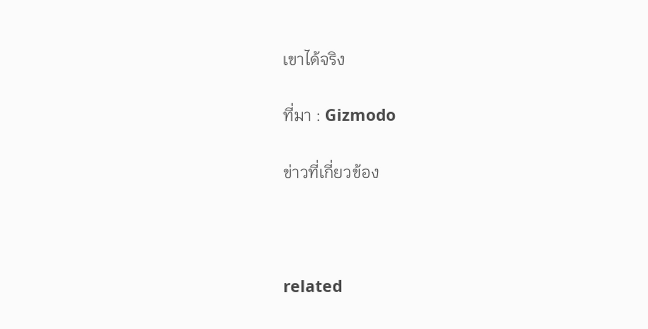เขาได้จริง

ที่มา : Gizmodo

ข่าวที่เกี่ยวข้อง



related